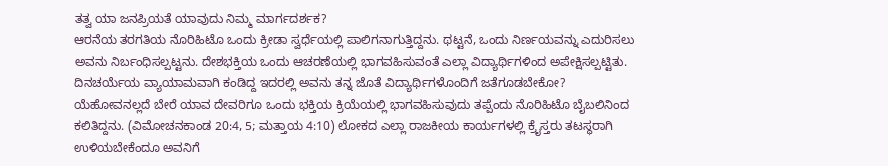ತತ್ವ ಯಾ ಜನಪ್ರಿಯತೆ ಯಾವುದು ನಿಮ್ಮ ಮಾರ್ಗದರ್ಶಕ?
ಆರನೆಯ ತರಗತಿಯ ನೊರಿಹಿಟೊ ಒಂದು ಕ್ರೀಡಾ ಸ್ವರ್ಧೆಯಲ್ಲಿ ಪಾಲಿಗನಾಗುತ್ತಿದ್ದನು. ಥಟ್ಟನೆ, ಒಂದು ನಿರ್ಣಯವನ್ನು ಎದುರಿಸಲು ಅವನು ನಿರ್ಬಂಧಿಸಲ್ಪಟ್ಟನು. ದೇಶಭಕ್ತಿಯ ಒಂದು ಆಚರಣೆಯಲ್ಲಿ ಭಾಗವಹಿಸುವಂತೆ ಎಲ್ಲಾ ವಿದ್ಯಾರ್ಥಿಗಳಿಂದ ಅಪೇಕ್ಷಿಸಲ್ಪಟ್ಟಿತು. ದಿನಚರ್ಯೆಯ ವ್ಯಾಯಾಮವಾಗಿ ಕಂಡಿದ್ದ ಇದರಲ್ಲಿ ಅವನು ತನ್ನ ಜೊತೆ ವಿದ್ಯಾರ್ಥಿಗಳೊಂದಿಗೆ ಜತೆಗೂಡಬೇಕೋ?
ಯೆಹೋವನಲ್ಲದೆ ಬೇರೆ ಯಾವ ದೇವರಿಗೂ ಒಂದು ಭಕ್ತಿಯ ಕ್ರಿಯೆಯಲ್ಲಿ ಭಾಗವಹಿಸುವುದು ತಪ್ಪೆಂದು ನೊರಿಹಿಟೊ ಬೈಬಲಿನಿಂದ ಕಲಿತಿದ್ದನು. (ವಿಮೋಚನಕಾಂಡ 20:4, 5; ಮತ್ತಾಯ 4:10) ಲೋಕದ ಎಲ್ಲಾ ರಾಜಕೀಯ ಕಾರ್ಯಗಳಲ್ಲಿ ಕ್ರೈಸ್ತರು ತಟಸ್ಥರಾಗಿ ಉಳಿಯಬೇಕೆಂದೂ ಅವನಿಗೆ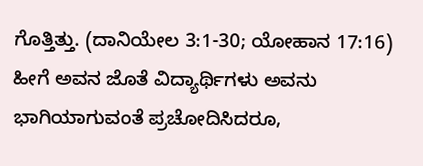ಗೊತ್ತಿತ್ತು. (ದಾನಿಯೇಲ 3:1-30; ಯೋಹಾನ 17:16) ಹೀಗೆ ಅವನ ಜೊತೆ ವಿದ್ಯಾರ್ಥಿಗಳು ಅವನು ಭಾಗಿಯಾಗುವಂತೆ ಪ್ರಚೋದಿಸಿದರೂ,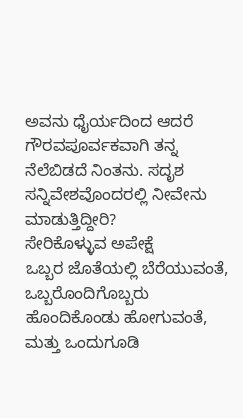ಅವನು ಧೈರ್ಯದಿಂದ ಆದರೆ ಗೌರವಪೂರ್ವಕವಾಗಿ ತನ್ನ ನೆಲೆಬಿಡದೆ ನಿಂತನು. ಸದೃಶ ಸನ್ನಿವೇಶವೊಂದರಲ್ಲಿ ನೀವೇನು ಮಾಡುತ್ತಿದ್ದೀರಿ?
ಸೇರಿಕೊಳ್ಳುವ ಅಪೇಕ್ಷೆ
ಒಬ್ಬರ ಜೊತೆಯಲ್ಲಿ ಬೆರೆಯುವಂತೆ, ಒಬ್ಬರೊಂದಿಗೊಬ್ಬರು ಹೊಂದಿಕೊಂಡು ಹೋಗುವಂತೆ, ಮತ್ತು ಒಂದುಗೂಡಿ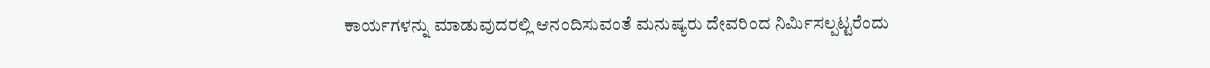ಕಾರ್ಯಗಳನ್ನು ಮಾಡುವುದರಲ್ಲಿ ಆನಂದಿಸುವಂತೆ ಮನುಷ್ಯರು ದೇವರಿಂದ ನಿರ್ಮಿಸಲ್ಪಟ್ಟರೆಂದು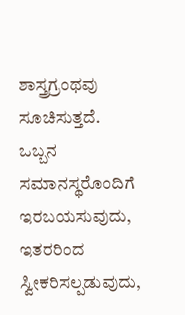ಶಾಸ್ತ್ರಗ್ರಂಥವು ಸೂಚಿಸುತ್ತದೆ. ಒಬ್ಬನ ಸಮಾನಸ್ಥರೊಂದಿಗೆ ಇರಬಯಸುವುದು, ಇತರರಿಂದ ಸ್ವೀಕರಿಸಲ್ಪಡುವುದು,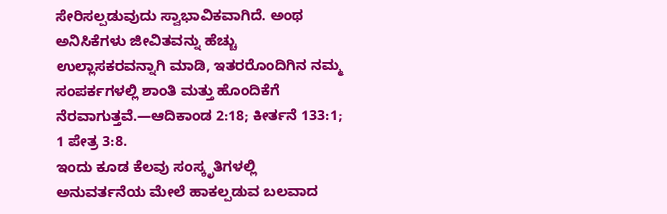ಸೇರಿಸಲ್ಪಡುವುದು ಸ್ವಾಭಾವಿಕವಾಗಿದೆ. ಅಂಥ ಅನಿಸಿಕೆಗಳು ಜೀವಿತವನ್ನು ಹೆಚ್ಚು ಉಲ್ಲಾಸಕರವನ್ನಾಗಿ ಮಾಡಿ, ಇತರರೊಂದಿಗಿನ ನಮ್ಮ ಸಂಪರ್ಕಗಳಲ್ಲಿ ಶಾಂತಿ ಮತ್ತು ಹೊಂದಿಕೆಗೆ ನೆರವಾಗುತ್ತವೆ.—ಆದಿಕಾಂಡ 2:18; ಕೀರ್ತನೆ 133:1; 1 ಪೇತ್ರ 3:8.
ಇಂದು ಕೂಡ ಕೆಲವು ಸಂಸ್ಕೃತಿಗಳಲ್ಲಿ ಅನುವರ್ತನೆಯ ಮೇಲೆ ಹಾಕಲ್ಪಡುವ ಬಲವಾದ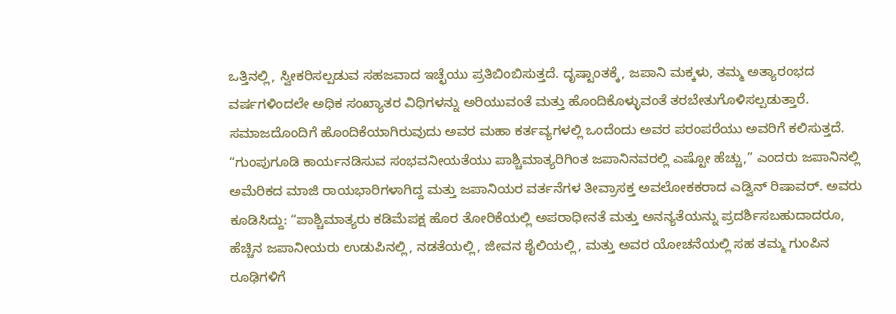ಒತ್ತಿನಲ್ಲಿ, ಸ್ವೀಕರಿಸಲ್ಪಡುವ ಸಹಜವಾದ ಇಚ್ಛೆಯು ಪ್ರತಿಬಿಂಬಿಸುತ್ತದೆ. ದೃಷ್ಟಾಂತಕ್ಕೆ, ಜಪಾನಿ ಮಕ್ಕಳು, ತಮ್ಮ ಅತ್ಯಾರಂಭದ ವರ್ಷಗಳಿಂದಲೇ ಅಧಿಕ ಸಂಖ್ಯಾತರ ವಿಧಿಗಳನ್ನು ಅರಿಯುವಂತೆ ಮತ್ತು ಹೊಂದಿಕೊಳ್ಳುವಂತೆ ತರಬೇತುಗೊಳಿಸಲ್ಪಡುತ್ತಾರೆ. ಸಮಾಜದೊಂದಿಗೆ ಹೊಂದಿಕೆಯಾಗಿರುವುದು ಅವರ ಮಹಾ ಕರ್ತವ್ಯಗಳಲ್ಲಿ ಒಂದೆಂದು ಅವರ ಪರಂಪರೆಯು ಅವರಿಗೆ ಕಲಿಸುತ್ತದೆ. “ಗುಂಪುಗೂಡಿ ಕಾರ್ಯನಡಿಸುವ ಸಂಭವನೀಯತೆಯು ಪಾಶ್ಚಿಮಾತ್ಯರಿಗಿಂತ ಜಪಾನಿನವರಲ್ಲಿ ಎಷ್ಟೋ ಹೆಚ್ಚು,” ಎಂದರು ಜಪಾನಿನಲ್ಲಿ ಅಮೆರಿಕದ ಮಾಜಿ ರಾಯಭಾರಿಗಳಾಗಿದ್ದ ಮತ್ತು ಜಪಾನಿಯರ ವರ್ತನೆಗಳ ತೀವ್ರಾಸಕ್ತ ಅವಲೋಕಕರಾದ ಎಡ್ವಿನ್ ರಿಷಾವರ್. ಅವರು ಕೂಡಿಸಿದ್ದು: “ಪಾಶ್ಚಿಮಾತ್ಯರು ಕಡಿಮೆಪಕ್ಷ ಹೊರ ತೋರಿಕೆಯಲ್ಲಿ ಅಪರಾಧೀನತೆ ಮತ್ತು ಅನನ್ಯತೆಯನ್ನು ಪ್ರದರ್ಶಿಸಬಹುದಾದರೂ, ಹೆಚ್ಚಿನ ಜಪಾನೀಯರು ಉಡುಪಿನಲ್ಲಿ, ನಡತೆಯಲ್ಲಿ, ಜೀವನ ಶೈಲಿಯಲ್ಲಿ, ಮತ್ತು ಅವರ ಯೋಚನೆಯಲ್ಲಿ ಸಹ ತಮ್ಮ ಗುಂಪಿನ ರೂಢಿಗಳಿಗೆ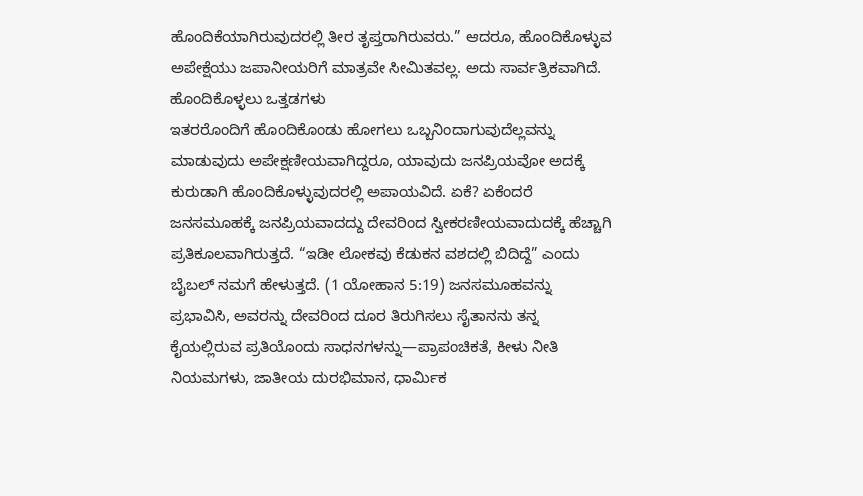ಹೊಂದಿಕೆಯಾಗಿರುವುದರಲ್ಲಿ ತೀರ ತೃಪ್ತರಾಗಿರುವರು.” ಆದರೂ, ಹೊಂದಿಕೊಳ್ಳುವ ಅಪೇಕ್ಷೆಯು ಜಪಾನೀಯರಿಗೆ ಮಾತ್ರವೇ ಸೀಮಿತವಲ್ಲ. ಅದು ಸಾರ್ವತ್ರಿಕವಾಗಿದೆ.
ಹೊಂದಿಕೊಳ್ಳಲು ಒತ್ತಡಗಳು
ಇತರರೊಂದಿಗೆ ಹೊಂದಿಕೊಂಡು ಹೋಗಲು ಒಬ್ಬನಿಂದಾಗುವುದೆಲ್ಲವನ್ನು ಮಾಡುವುದು ಅಪೇಕ್ಷಣೀಯವಾಗಿದ್ದರೂ, ಯಾವುದು ಜನಪ್ರಿಯವೋ ಅದಕ್ಕೆ ಕುರುಡಾಗಿ ಹೊಂದಿಕೊಳ್ಳುವುದರಲ್ಲಿ ಅಪಾಯವಿದೆ. ಏಕೆ? ಏಕೆಂದರೆ ಜನಸಮೂಹಕ್ಕೆ ಜನಪ್ರಿಯವಾದದ್ದು ದೇವರಿಂದ ಸ್ವೀಕರಣೀಯವಾದುದಕ್ಕೆ ಹೆಚ್ಚಾಗಿ ಪ್ರತಿಕೂಲವಾಗಿರುತ್ತದೆ. “ಇಡೀ ಲೋಕವು ಕೆಡುಕನ ವಶದಲ್ಲಿ ಬಿದಿದ್ದೆ” ಎಂದು ಬೈಬಲ್ ನಮಗೆ ಹೇಳುತ್ತದೆ. (1 ಯೋಹಾನ 5:19) ಜನಸಮೂಹವನ್ನು ಪ್ರಭಾವಿಸಿ, ಅವರನ್ನು ದೇವರಿಂದ ದೂರ ತಿರುಗಿಸಲು ಸೈತಾನನು ತನ್ನ ಕೈಯಲ್ಲಿರುವ ಪ್ರತಿಯೊಂದು ಸಾಧನಗಳನ್ನು—ಪ್ರಾಪಂಚಿಕತೆ, ಕೀಳು ನೀತಿ ನಿಯಮಗಳು, ಜಾತೀಯ ದುರಭಿಮಾನ, ಧಾರ್ಮಿಕ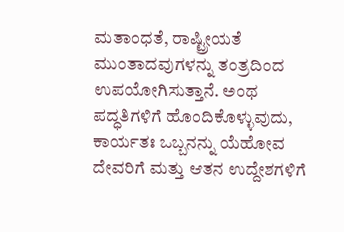ಮತಾಂಧತೆ, ರಾಷ್ಟ್ರೀಯತೆ ಮುಂತಾದವುಗಳನ್ನು ತಂತ್ರದಿಂದ ಉಪಯೋಗಿಸುತ್ತಾನೆ. ಅಂಥ ಪದ್ಧತಿಗಳಿಗೆ ಹೊಂದಿಕೊಳ್ಳುವುದು, ಕಾರ್ಯತಃ ಒಬ್ಬನನ್ನು ಯೆಹೋವ ದೇವರಿಗೆ ಮತ್ತು ಆತನ ಉದ್ದೇಶಗಳಿಗೆ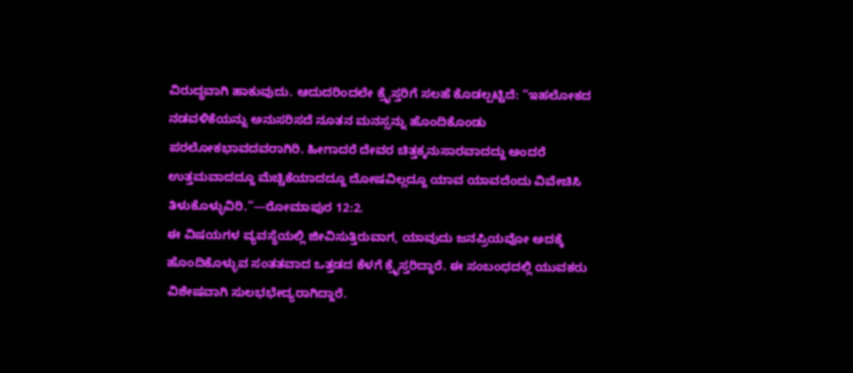ವಿರುದ್ಧವಾಗಿ ಹಾಕುವುದು. ಆದುದರಿಂದಲೇ ಕ್ರೈಸ್ತರಿಗೆ ಸಲಹೆ ಕೊಡಲ್ಪಟ್ಟಿದೆ: “ಇಹಲೋಕದ ನಡವಳಿಕೆಯನ್ನು ಅನುಸರಿಸದೆ ನೂತನ ಮನಸ್ಸನ್ನು ಹೊಂದಿಕೊಂಡು ಪರಲೋಕಭಾವದವರಾಗಿರಿ. ಹೀಗಾದರೆ ದೇವರ ಚಿತ್ತಕ್ಕನುಸಾರವಾದದ್ದು ಅಂದರೆ ಉತ್ತಮವಾದದ್ದೂ ಮೆಚ್ಚಿಕೆಯಾದದ್ದೂ ದೋಷವಿಲ್ಲದ್ದೂ ಯಾವ ಯಾವದೆಂದು ವಿವೇಚಿಸಿ ತಿಳುಕೊಳ್ಳುವಿರಿ.”—ರೋಮಾಪುರ 12:2.
ಈ ವಿಷಯಗಳ ವ್ಯವಸ್ಥೆಯಲ್ಲಿ ಜೀವಿಸುತ್ತಿರುವಾಗ, ಯಾವುದು ಜನಪ್ರಿಯವೋ ಅದಕ್ಕೆ ಹೊಂದಿಕೊಳ್ಳುವ ಸಂತತವಾದ ಒತ್ತಡದ ಕೆಳಗೆ ಕ್ರೈಸ್ತರಿದ್ದಾರೆ. ಈ ಸಂಬಂಧದಲ್ಲಿ ಯುವಕರು ವಿಶೇಷವಾಗಿ ಸುಲಭಭೇದ್ಯರಾಗಿದ್ದಾರೆ.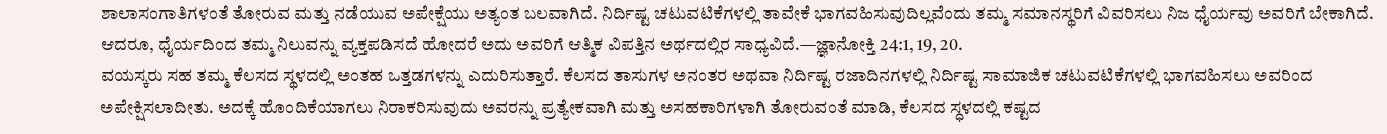ಶಾಲಾಸಂಗಾತಿಗಳಂತೆ ತೋರುವ ಮತ್ತು ನಡೆಯುವ ಅಪೇಕ್ಷೆಯು ಅತ್ಯಂತ ಬಲವಾಗಿದೆ. ನಿರ್ದಿಷ್ಟ ಚಟುವಟಿಕೆಗಳಲ್ಲಿ ತಾವೇಕೆ ಭಾಗವಹಿಸುವುದಿಲ್ಲವೆಂದು ತಮ್ಮ ಸಮಾನಸ್ಥರಿಗೆ ವಿವರಿಸಲು ನಿಜ ಧೈರ್ಯವು ಅವರಿಗೆ ಬೇಕಾಗಿದೆ. ಆದರೂ, ಧೈರ್ಯದಿಂದ ತಮ್ಮ ನಿಲುವನ್ನು ವ್ಯಕ್ತಪಡಿಸದೆ ಹೋದರೆ ಅದು ಅವರಿಗೆ ಆತ್ಮಿಕ ವಿಪತ್ತಿನ ಅರ್ಥದಲ್ಲಿರ ಸಾಧ್ಯವಿದೆ.—ಜ್ಞಾನೋಕ್ತಿ 24:1, 19, 20.
ವಯಸ್ಕರು ಸಹ ತಮ್ಮ ಕೆಲಸದ ಸ್ಥಳದಲ್ಲಿ ಅಂತಹ ಒತ್ತಡಗಳನ್ನು ಎದುರಿಸುತ್ತಾರೆ. ಕೆಲಸದ ತಾಸುಗಳ ಅನಂತರ ಅಥವಾ ನಿರ್ದಿಷ್ಟ ರಜಾದಿನಗಳಲ್ಲಿ ನಿರ್ದಿಷ್ಟ ಸಾಮಾಜಿಕ ಚಟುವಟಿಕೆಗಳಲ್ಲಿ ಭಾಗವಹಿಸಲು ಅವರಿಂದ ಅಪೇಕ್ಷಿಸಲಾದೀತು. ಅದಕ್ಕೆ ಹೊಂದಿಕೆಯಾಗಲು ನಿರಾಕರಿಸುವುದು ಅವರನ್ನು ಪ್ರತ್ಯೇಕವಾಗಿ ಮತ್ತು ಅಸಹಕಾರಿಗಳಾಗಿ ತೋರುವಂತೆ ಮಾಡಿ, ಕೆಲಸದ ಸ್ಧಳದಲ್ಲಿ ಕಷ್ಟದ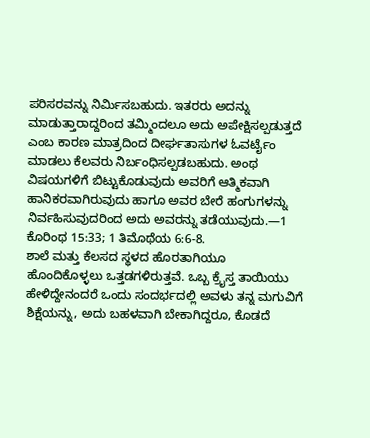ಪರಿಸರವನ್ನು ನಿರ್ಮಿಸಬಹುದು. ಇತರರು ಅದನ್ನು ಮಾಡುತ್ತಾರಾದ್ದರಿಂದ ತಮ್ಮಿಂದಲೂ ಅದು ಅಪೇಕ್ಷಿಸಲ್ಪಡುತ್ತದೆ ಎಂಬ ಕಾರಣ ಮಾತ್ರದಿಂದ ದೀರ್ಘತಾಸುಗಳ ಓವರ್ಟೈಂ ಮಾಡಲು ಕೆಲವರು ನಿರ್ಬಂಧಿಸಲ್ಪಡಬಹುದು. ಅಂಥ ವಿಷಯಗಳಿಗೆ ಬಿಟ್ಟುಕೊಡುವುದು ಅವರಿಗೆ ಆತ್ಮಿಕವಾಗಿ ಹಾನಿಕರವಾಗಿರುವುದು ಹಾಗೂ ಅವರ ಬೇರೆ ಹಂಗುಗಳನ್ನು ನಿರ್ವಹಿಸುವುದರಿಂದ ಅದು ಅವರನ್ನು ತಡೆಯುವುದು.—1 ಕೊರಿಂಥ 15:33; 1 ತಿಮೊಥೆಯ 6:6-8.
ಶಾಲೆ ಮತ್ತು ಕೆಲಸದ ಸ್ಥಳದ ಹೊರತಾಗಿಯೂ ಹೊಂದಿಕೊಳ್ಳಲು ಒತ್ತಡಗಳಿರುತ್ತವೆ. ಒಬ್ಬ ಕ್ರೈಸ್ತ ತಾಯಿಯು ಹೇಳಿದ್ದೇನಂದರೆ ಒಂದು ಸಂದರ್ಭದಲ್ಲಿ ಅವಳು ತನ್ನ ಮಗುವಿಗೆ ಶಿಕ್ಷೆಯನ್ನು, ಅದು ಬಹಳವಾಗಿ ಬೇಕಾಗಿದ್ದರೂ, ಕೊಡದೆ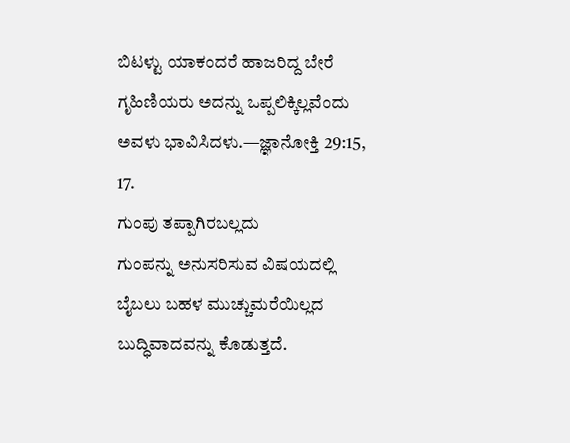ಬಿಟಳ್ಟು ಯಾಕಂದರೆ ಹಾಜರಿದ್ದ ಬೇರೆ ಗೃಹಿಣಿಯರು ಅದನ್ನು ಒಪ್ಪಲಿಕ್ಕಿಲ್ಲವೆಂದು ಅವಳು ಭಾವಿಸಿದಳು.—ಜ್ಞಾನೋಕ್ತಿ 29:15, 17.
ಗುಂಪು ತಪ್ಪಾಗಿರಬಲ್ಲದು
ಗುಂಪನ್ನು ಅನುಸರಿಸುವ ವಿಷಯದಲ್ಲಿ ಬೈಬಲು ಬಹಳ ಮುಚ್ಚುಮರೆಯಿಲ್ಲದ ಬುದ್ಧಿವಾದವನ್ನು ಕೊಡುತ್ತದೆ.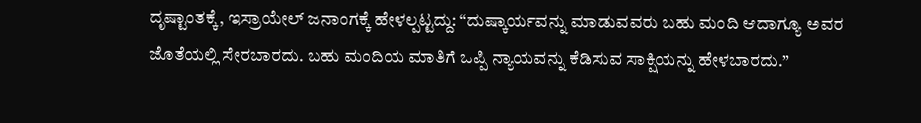ದೃಷ್ಟಾಂತಕ್ಕೆ, ಇಸ್ರಾಯೇಲ್ ಜನಾಂಗಕ್ಕೆ ಹೇಳಲ್ಪಟ್ಟದ್ದು: “ದುಷ್ಕಾರ್ಯವನ್ನು ಮಾಡುವವರು ಬಹು ಮಂದಿ ಆದಾಗ್ಯೂ ಅವರ ಜೊತೆಯಲ್ಲಿ ಸೇರಬಾರದು. ಬಹು ಮಂದಿಯ ಮಾತಿಗೆ ಒಪ್ಪಿ ನ್ಯಾಯವನ್ನು ಕೆಡಿಸುವ ಸಾಕ್ಷಿಯನ್ನು ಹೇಳಬಾರದು.”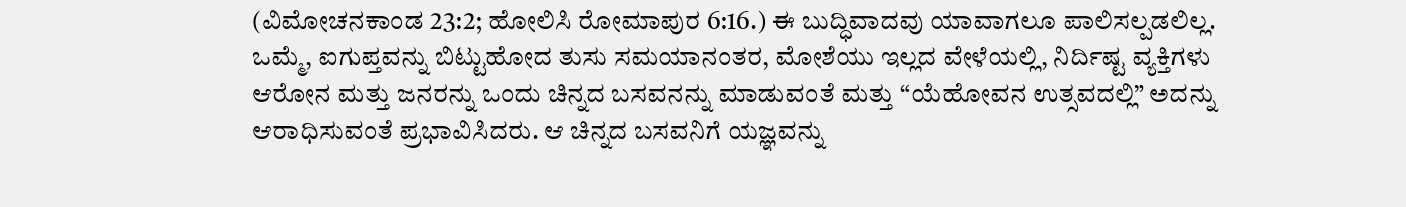(ವಿಮೋಚನಕಾಂಡ 23:2; ಹೋಲಿಸಿ ರೋಮಾಪುರ 6:16.) ಈ ಬುದ್ಧಿವಾದವು ಯಾವಾಗಲೂ ಪಾಲಿಸಲ್ಪಡಲಿಲ್ಲ. ಒಮ್ಮೆ, ಐಗುಪ್ತವನ್ನು ಬಿಟ್ಟುಹೋದ ತುಸು ಸಮಯಾನಂತರ, ಮೋಶೆಯು ಇಲ್ಲದ ವೇಳೆಯಲ್ಲಿ, ನಿರ್ದಿಷ್ಟ ವ್ಯಕ್ತಿಗಳು ಆರೋನ ಮತ್ತು ಜನರನ್ನು ಒಂದು ಚಿನ್ನದ ಬಸವನನ್ನು ಮಾಡುವಂತೆ ಮತ್ತು “ಯೆಹೋವನ ಉತ್ಸವದಲ್ಲಿ” ಅದನ್ನು ಆರಾಧಿಸುವಂತೆ ಪ್ರಭಾವಿಸಿದರು. ಆ ಚಿನ್ನದ ಬಸವನಿಗೆ ಯಜ್ಞವನ್ನು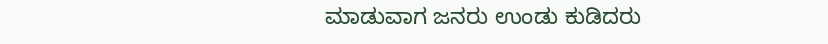ಮಾಡುವಾಗ ಜನರು ಉಂಡು ಕುಡಿದರು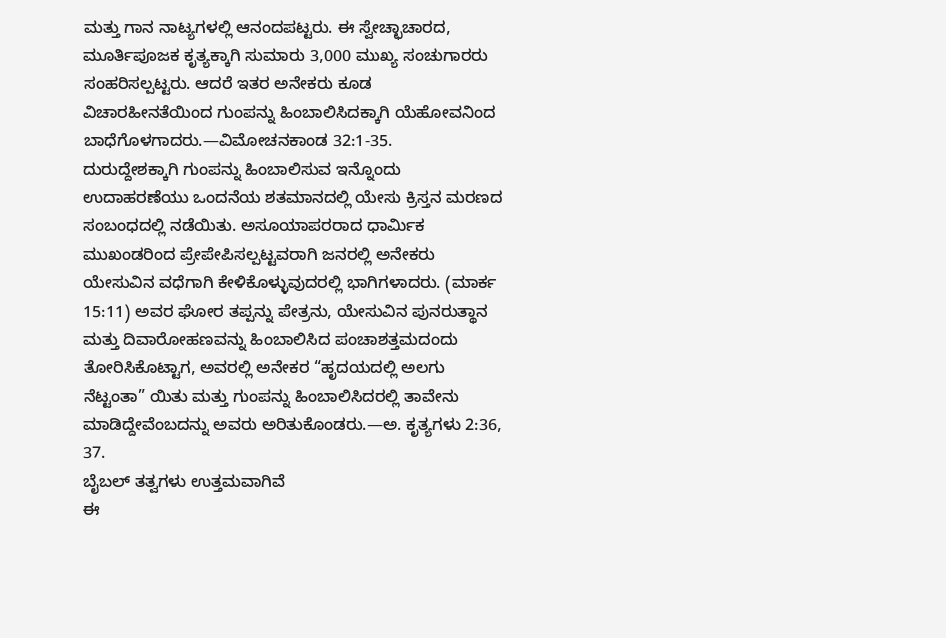ಮತ್ತು ಗಾನ ನಾಟ್ಯಗಳಲ್ಲಿ ಆನಂದಪಟ್ಟರು. ಈ ಸ್ವೇಚ್ಛಾಚಾರದ, ಮೂರ್ತಿಪೂಜಕ ಕೃತ್ಯಕ್ಕಾಗಿ ಸುಮಾರು 3,000 ಮುಖ್ಯ ಸಂಚುಗಾರರು ಸಂಹರಿಸಲ್ಪಟ್ಟರು. ಆದರೆ ಇತರ ಅನೇಕರು ಕೂಡ ವಿಚಾರಹೀನತೆಯಿಂದ ಗುಂಪನ್ನು ಹಿಂಬಾಲಿಸಿದಕ್ಕಾಗಿ ಯೆಹೋವನಿಂದ ಬಾಧೆಗೊಳಗಾದರು.—ವಿಮೋಚನಕಾಂಡ 32:1-35.
ದುರುದ್ದೇಶಕ್ಕಾಗಿ ಗುಂಪನ್ನು ಹಿಂಬಾಲಿಸುವ ಇನ್ನೊಂದು ಉದಾಹರಣೆಯು ಒಂದನೆಯ ಶತಮಾನದಲ್ಲಿ ಯೇಸು ಕ್ರಿಸ್ತನ ಮರಣದ ಸಂಬಂಧದಲ್ಲಿ ನಡೆಯಿತು. ಅಸೂಯಾಪರರಾದ ಧಾರ್ಮಿಕ ಮುಖಂಡರಿಂದ ಪ್ರೇಪೇಪಿಸಲ್ಪಟ್ಟವರಾಗಿ ಜನರಲ್ಲಿ ಅನೇಕರು ಯೇಸುವಿನ ವಧೆಗಾಗಿ ಕೇಳಿಕೊಳ್ಳುವುದರಲ್ಲಿ ಭಾಗಿಗಳಾದರು. (ಮಾರ್ಕ 15:11) ಅವರ ಘೋರ ತಪ್ಪನ್ನು ಪೇತ್ರನು, ಯೇಸುವಿನ ಪುನರುತ್ಥಾನ ಮತ್ತು ದಿವಾರೋಹಣವನ್ನು ಹಿಂಬಾಲಿಸಿದ ಪಂಚಾಶತ್ತಮದಂದು ತೋರಿಸಿಕೊಟ್ಟಾಗ, ಅವರಲ್ಲಿ ಅನೇಕರ “ಹೃದಯದಲ್ಲಿ ಅಲಗು ನೆಟ್ಟಂತಾ” ಯಿತು ಮತ್ತು ಗುಂಪನ್ನು ಹಿಂಬಾಲಿಸಿದರಲ್ಲಿ ತಾವೇನು ಮಾಡಿದ್ದೇವೆಂಬದನ್ನು ಅವರು ಅರಿತುಕೊಂಡರು.—ಅ. ಕೃತ್ಯಗಳು 2:36, 37.
ಬೈಬಲ್ ತತ್ವಗಳು ಉತ್ತಮವಾಗಿವೆ
ಈ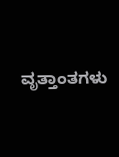ವೃತ್ತಾಂತಗಳು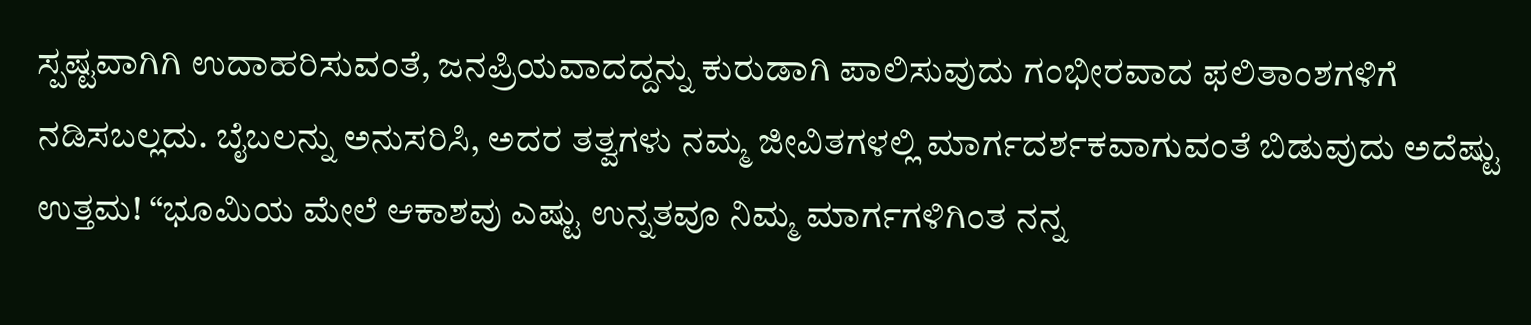ಸ್ಪಷ್ಟವಾಗಿಗಿ ಉದಾಹರಿಸುವಂತೆ, ಜನಪ್ರಿಯವಾದದ್ದನ್ನು ಕುರುಡಾಗಿ ಪಾಲಿಸುವುದು ಗಂಭೀರವಾದ ಫಲಿತಾಂಶಗಳಿಗೆ ನಡಿಸಬಲ್ಲದು. ಬೈಬಲನ್ನು ಅನುಸರಿಸಿ, ಅದರ ತತ್ವಗಳು ನಮ್ಮ ಜೀವಿತಗಳಲ್ಲಿ ಮಾರ್ಗದರ್ಶಕವಾಗುವಂತೆ ಬಿಡುವುದು ಅದೆಷ್ಟು ಉತ್ತಮ! “ಭೂಮಿಯ ಮೇಲೆ ಆಕಾಶವು ಎಷ್ಟು ಉನ್ನತವೂ ನಿಮ್ಮ ಮಾರ್ಗಗಳಿಗಿಂತ ನನ್ನ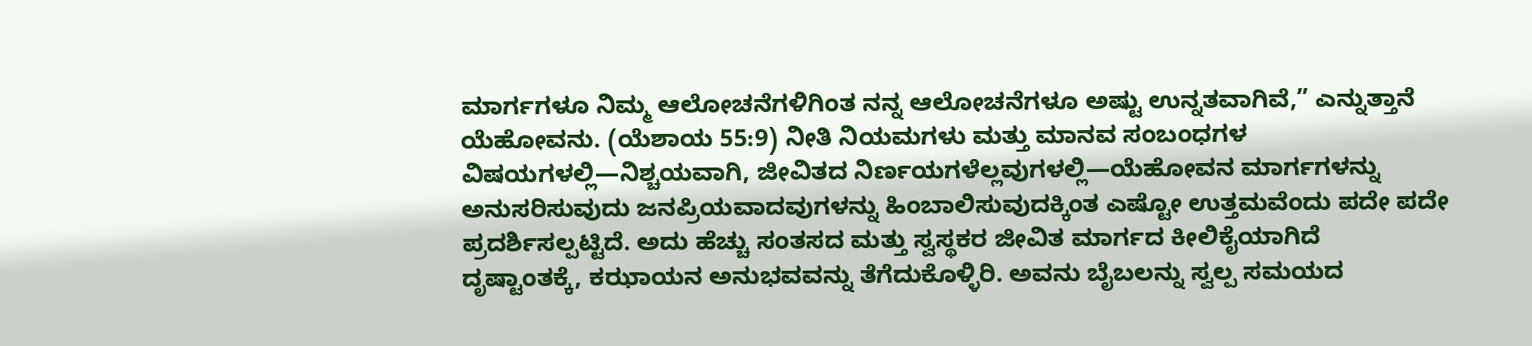ಮಾರ್ಗಗಳೂ ನಿಮ್ಮ ಆಲೋಚನೆಗಳಿಗಿಂತ ನನ್ನ ಆಲೋಚನೆಗಳೂ ಅಷ್ಟು ಉನ್ನತವಾಗಿವೆ,” ಎನ್ನುತ್ತಾನೆ ಯೆಹೋವನು. (ಯೆಶಾಯ 55:9) ನೀತಿ ನಿಯಮಗಳು ಮತ್ತು ಮಾನವ ಸಂಬಂಧಗಳ ವಿಷಯಗಳಲ್ಲಿ—ನಿಶ್ಚಯವಾಗಿ, ಜೀವಿತದ ನಿರ್ಣಯಗಳೆಲ್ಲವುಗಳಲ್ಲಿ—ಯೆಹೋವನ ಮಾರ್ಗಗಳನ್ನು ಅನುಸರಿಸುವುದು ಜನಪ್ರಿಯವಾದವುಗಳನ್ನು ಹಿಂಬಾಲಿಸುವುದಕ್ಕಿಂತ ಎಷ್ಟೋ ಉತ್ತಮವೆಂದು ಪದೇ ಪದೇ ಪ್ರದರ್ಶಿಸಲ್ಪಟ್ಟಿದೆ. ಅದು ಹೆಚ್ಚು ಸಂತಸದ ಮತ್ತು ಸ್ವಸ್ಥಕರ ಜೀವಿತ ಮಾರ್ಗದ ಕೀಲಿಕೈಯಾಗಿದೆ
ದೃಷ್ಟಾಂತಕ್ಕೆ, ಕಝಾಯನ ಅನುಭವವನ್ನು ತೆಗೆದುಕೊಳ್ಳಿರಿ. ಅವನು ಬೈಬಲನ್ನು ಸ್ವಲ್ಪ ಸಮಯದ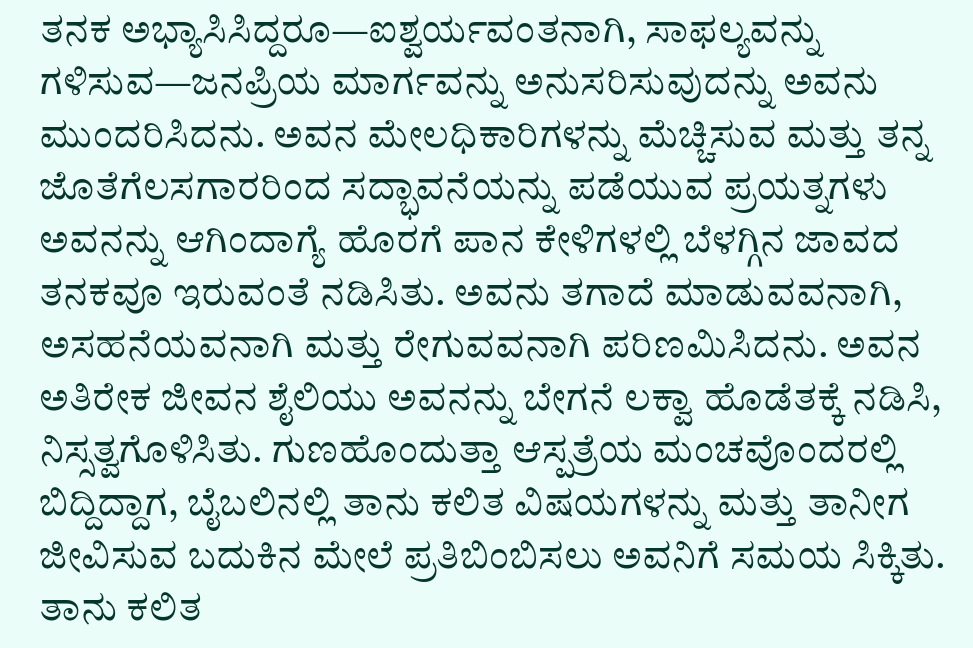ತನಕ ಅಭ್ಯಾಸಿಸಿದ್ದರೂ—ಐಶ್ವರ್ಯವಂತನಾಗಿ, ಸಾಫಲ್ಯವನ್ನು ಗಳಿಸುವ—ಜನಪ್ರಿಯ ಮಾರ್ಗವನ್ನು ಅನುಸರಿಸುವುದನ್ನು ಅವನು ಮುಂದರಿಸಿದನು. ಅವನ ಮೇಲಧಿಕಾರಿಗಳನ್ನು ಮೆಚ್ಚಿಸುವ ಮತ್ತು ತನ್ನ ಜೊತೆಗೆಲಸಗಾರರಿಂದ ಸದ್ಭಾವನೆಯನ್ನು ಪಡೆಯುವ ಪ್ರಯತ್ನಗಳು ಅವನನ್ನು ಆಗಿಂದಾಗ್ಯೆ ಹೊರಗೆ ಪಾನ ಕೇಳಿಗಳಲ್ಲಿ ಬೆಳಗ್ಗಿನ ಜಾವದ ತನಕವೂ ಇರುವಂತೆ ನಡಿಸಿತು. ಅವನು ತಗಾದೆ ಮಾಡುವವನಾಗಿ, ಅಸಹನೆಯವನಾಗಿ ಮತ್ತು ರೇಗುವವನಾಗಿ ಪರಿಣಮಿಸಿದನು. ಅವನ ಅತಿರೇಕ ಜೀವನ ಶೈಲಿಯು ಅವನನ್ನು ಬೇಗನೆ ಲಕ್ವಾ ಹೊಡೆತಕ್ಕೆ ನಡಿಸಿ, ನಿಸ್ಸತ್ವಗೊಳಿಸಿತು. ಗುಣಹೊಂದುತ್ತಾ ಆಸ್ಪತ್ರೆಯ ಮಂಚವೊಂದರಲ್ಲಿ ಬಿದ್ದಿದ್ದಾಗ, ಬೈಬಲಿನಲ್ಲಿ ತಾನು ಕಲಿತ ವಿಷಯಗಳನ್ನು ಮತ್ತು ತಾನೀಗ ಜೀವಿಸುವ ಬದುಕಿನ ಮೇಲೆ ಪ್ರತಿಬಿಂಬಿಸಲು ಅವನಿಗೆ ಸಮಯ ಸಿಕ್ಕಿತು. ತಾನು ಕಲಿತ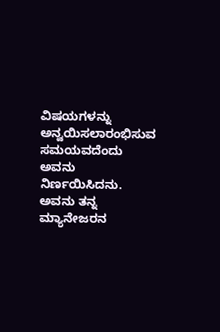ವಿಷಯಗಳನ್ನು ಅನ್ವಯಿಸಲಾರಂಭಿಸುವ ಸಮಯವದೆಂದು ಅವನು ನಿರ್ಣಯಿಸಿದನು. ಅವನು ತನ್ನ ಮ್ಯಾನೇಜರನ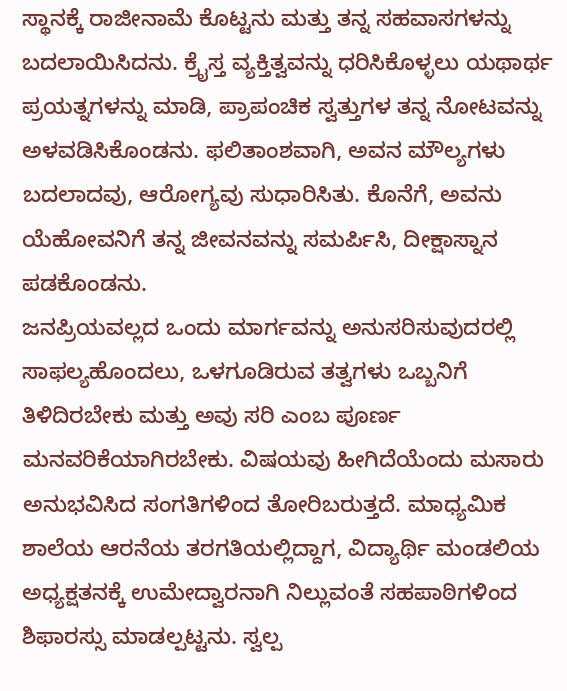ಸ್ಥಾನಕ್ಕೆ ರಾಜೀನಾಮೆ ಕೊಟ್ಟನು ಮತ್ತು ತನ್ನ ಸಹವಾಸಗಳನ್ನು ಬದಲಾಯಿಸಿದನು. ಕ್ರೈಸ್ತ ವ್ಯಕ್ತಿತ್ವವನ್ನು ಧರಿಸಿಕೊಳ್ಳಲು ಯಥಾರ್ಥ ಪ್ರಯತ್ನಗಳನ್ನು ಮಾಡಿ, ಪ್ರಾಪಂಚಿಕ ಸ್ವತ್ತುಗಳ ತನ್ನ ನೋಟವನ್ನು ಅಳವಡಿಸಿಕೊಂಡನು. ಫಲಿತಾಂಶವಾಗಿ, ಅವನ ಮೌಲ್ಯಗಳು ಬದಲಾದವು, ಆರೋಗ್ಯವು ಸುಧಾರಿಸಿತು. ಕೊನೆಗೆ, ಅವನು ಯೆಹೋವನಿಗೆ ತನ್ನ ಜೀವನವನ್ನು ಸಮರ್ಪಿಸಿ, ದೀಕ್ಷಾಸ್ನಾನ ಪಡಕೊಂಡನು.
ಜನಪ್ರಿಯವಲ್ಲದ ಒಂದು ಮಾರ್ಗವನ್ನು ಅನುಸರಿಸುವುದರಲ್ಲಿ ಸಾಫಲ್ಯಹೊಂದಲು, ಒಳಗೂಡಿರುವ ತತ್ವಗಳು ಒಬ್ಬನಿಗೆ ತಿಳಿದಿರಬೇಕು ಮತ್ತು ಅವು ಸರಿ ಎಂಬ ಪೂರ್ಣ ಮನವರಿಕೆಯಾಗಿರಬೇಕು. ವಿಷಯವು ಹೀಗಿದೆಯೆಂದು ಮಸಾರು ಅನುಭವಿಸಿದ ಸಂಗತಿಗಳಿಂದ ತೋರಿಬರುತ್ತದೆ. ಮಾಧ್ಯಮಿಕ ಶಾಲೆಯ ಆರನೆಯ ತರಗತಿಯಲ್ಲಿದ್ದಾಗ, ವಿದ್ಯಾರ್ಥಿ ಮಂಡಲಿಯ ಅಧ್ಯಕ್ಷತನಕ್ಕೆ ಉಮೇದ್ವಾರನಾಗಿ ನಿಲ್ಲುವಂತೆ ಸಹಪಾಠಿಗಳಿಂದ ಶಿಫಾರಸ್ಸು ಮಾಡಲ್ಪಟ್ಟನು. ಸ್ವಲ್ಪ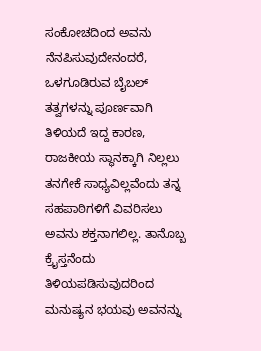ಸಂಕೋಚದಿಂದ ಅವನು ನೆನಪಿಸುವುದೇನಂದರೆ, ಒಳಗೂಡಿರುವ ಬೈಬಲ್ ತತ್ವಗಳನ್ನು ಪೂರ್ಣವಾಗಿ ತಿಳಿಯದೆ ಇದ್ದ ಕಾರಣ, ರಾಜಕೀಯ ಸ್ಥಾನಕ್ಕಾಗಿ ನಿಲ್ಲಲು ತನಗೇಕೆ ಸಾಧ್ಯವಿಲ್ಲವೆಂದು ತನ್ನ ಸಹಪಾಠಿಗಳಿಗೆ ವಿವರಿಸಲು ಅವನು ಶಕ್ತನಾಗಲಿಲ್ಲ. ತಾನೊಬ್ಬ ಕ್ರೈಸ್ತನೆಂದು ತಿಳಿಯಪಡಿಸುವುದರಿಂದ ಮನುಷ್ಯನ ಭಯವು ಅವನನ್ನು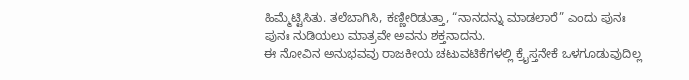ಹಿಮ್ಮೆಟ್ಟಿಸಿತು. ತಲೆಬಾಗಿಸಿ, ಕಣ್ಣೀರಿಡುತ್ತಾ, “ನಾನದನ್ನು ಮಾಡಲಾರೆ” ಎಂದು ಪುನಃ ಪುನಃ ನುಡಿಯಲು ಮಾತ್ರವೇ ಅವನು ಶಕ್ತನಾದನು.
ಈ ನೋವಿನ ಅನುಭವವು ರಾಜಕೀಯ ಚಟುವಟಿಕೆಗಳಲ್ಲಿ ಕ್ರೈಸ್ತನೇಕೆ ಒಳಗೂಡುವುದಿಲ್ಲ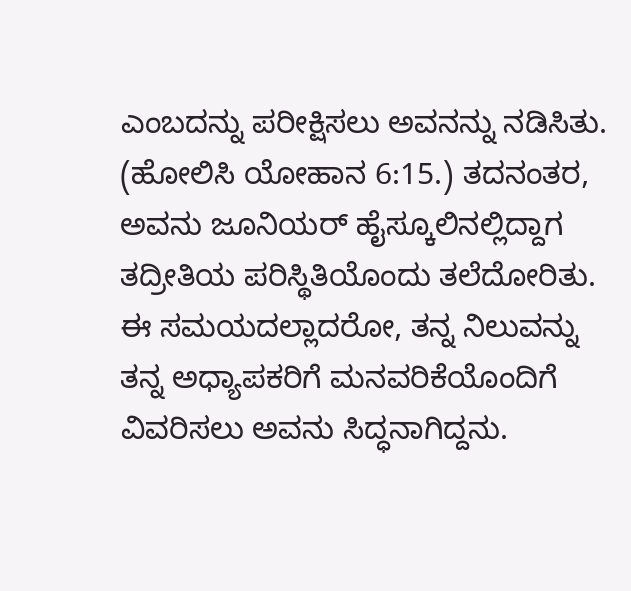ಎಂಬದನ್ನು ಪರೀಕ್ಷಿಸಲು ಅವನನ್ನು ನಡಿಸಿತು. (ಹೋಲಿಸಿ ಯೋಹಾನ 6:15.) ತದನಂತರ, ಅವನು ಜೂನಿಯರ್ ಹೈಸ್ಕೂಲಿನಲ್ಲಿದ್ದಾಗ ತದ್ರೀತಿಯ ಪರಿಸ್ಥಿತಿಯೊಂದು ತಲೆದೋರಿತು. ಈ ಸಮಯದಲ್ಲಾದರೋ, ತನ್ನ ನಿಲುವನ್ನು ತನ್ನ ಅಧ್ಯಾಪಕರಿಗೆ ಮನವರಿಕೆಯೊಂದಿಗೆ ವಿವರಿಸಲು ಅವನು ಸಿದ್ಧನಾಗಿದ್ದನು.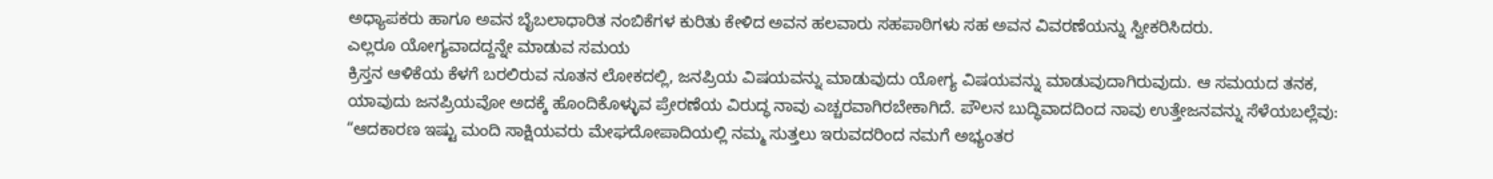ಅಧ್ಯಾಪಕರು ಹಾಗೂ ಅವನ ಬೈಬಲಾಧಾರಿತ ನಂಬಿಕೆಗಳ ಕುರಿತು ಕೇಳಿದ ಅವನ ಹಲವಾರು ಸಹಪಾಠಿಗಳು ಸಹ ಅವನ ವಿವರಣೆಯನ್ನು ಸ್ವೀಕರಿಸಿದರು.
ಎಲ್ಲರೂ ಯೋಗ್ಯವಾದದ್ದನ್ನೇ ಮಾಡುವ ಸಮಯ
ಕ್ರಿಸ್ತನ ಆಳಿಕೆಯ ಕೆಳಗೆ ಬರಲಿರುವ ನೂತನ ಲೋಕದಲ್ಲಿ, ಜನಪ್ರಿಯ ವಿಷಯವನ್ನು ಮಾಡುವುದು ಯೋಗ್ಯ ವಿಷಯವನ್ನು ಮಾಡುವುದಾಗಿರುವುದು. ಆ ಸಮಯದ ತನಕ, ಯಾವುದು ಜನಪ್ರಿಯವೋ ಅದಕ್ಕೆ ಹೊಂದಿಕೊಳ್ಳುವ ಪ್ರೇರಣೆಯ ವಿರುದ್ಧ ನಾವು ಎಚ್ಚರವಾಗಿರಬೇಕಾಗಿದೆ. ಪೌಲನ ಬುದ್ಧಿವಾದದಿಂದ ನಾವು ಉತ್ತೇಜನವನ್ನು ಸೆಳೆಯಬಲ್ಲೆವು: “ಆದಕಾರಣ ಇಷ್ಟು ಮಂದಿ ಸಾಕ್ಷಿಯವರು ಮೇಘದೋಪಾದಿಯಲ್ಲಿ ನಮ್ಮ ಸುತ್ತಲು ಇರುವದರಿಂದ ನಮಗೆ ಅಭ್ಯಂತರ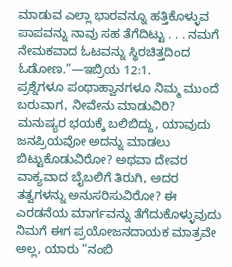ಮಾಡುವ ಎಲ್ಲಾ ಭಾರವನ್ನೂ ಹತ್ತಿಕೊಳ್ಳುವ ಪಾಪವನ್ನು ನಾವು ಸಹ ತೆಗೆದಿಟ್ಟು . . . ನಮಗೆ ನೇಮಕವಾದ ಓಟವನ್ನು ಸ್ಥಿರಚಿತ್ತದಿಂದ ಓಡೋಣ.”—ಇಬ್ರಿಯ 12:1.
ಪ್ರಶ್ನೆಗಳೂ ಪಂಥಾಹ್ವಾನಗಳೂ ನಿಮ್ಮ ಮುಂದೆ ಬರುವಾಗ, ನೀವೇನು ಮಾಡುವಿರಿ? ಮನುಷ್ಯರ ಭಯಕ್ಕೆ ಬಲಿಬಿದ್ದು, ಯಾವುದು ಜನಪ್ರಿಯವೋ ಅದನ್ನು ಮಾಡಲು ಬಿಟ್ಟುಕೊಡುವಿರೋ? ಅಥವಾ ದೇವರ ವಾಕ್ಯವಾದ ಬೈಬಲಿಗೆ ತಿರುಗಿ, ಅದರ ತತ್ವಗಳನ್ನು ಅನುಸರಿಸುವಿರೋ? ಈ ಎರಡನೆಯ ಮಾರ್ಗವನ್ನು ತೆಗೆದುಕೊಳ್ಳುವುದು ನಿಮಗೆ ಈಗ ಪ್ರಯೋಜನದಾಯಕ ಮಾತ್ರವೇ ಅಲ್ಲ, ಯಾರು “ನಂಬಿ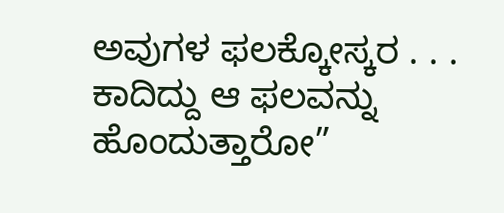ಅವುಗಳ ಫಲಕ್ಕೋಸ್ಕರ . . . ಕಾದಿದ್ದು ಆ ಫಲವನ್ನು ಹೊಂದುತ್ತಾರೋ”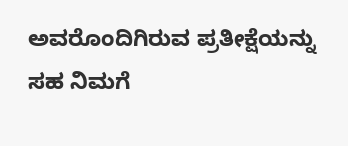ಅವರೊಂದಿಗಿರುವ ಪ್ರತೀಕ್ಷೆಯನ್ನು ಸಹ ನಿಮಗೆ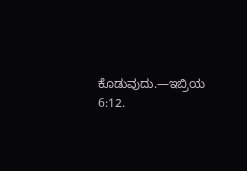ಕೊಡುವುದು.—ಇಬ್ರಿಯ 6:12.